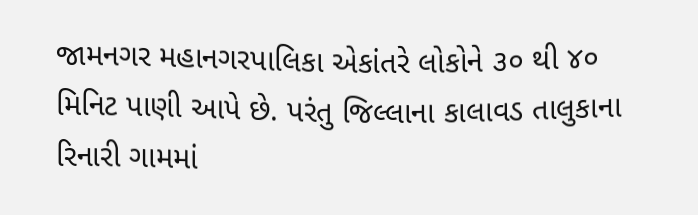જામનગર મહાનગરપાલિકા એકાંતરે લોકોને ૩૦ થી ૪૦ મિનિટ પાણી આપે છે. પરંતુ જિલ્લાના કાલાવડ તાલુકાના રિનારી ગામમાં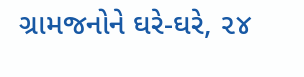ગ્રામજનોને ઘરે-ઘરે, ૨૪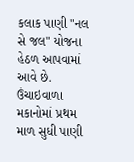કલાક પાણી "નલ સે જલ" યોજના હેઠળ આપવામાં આવે છે. ઉંચાઇવાળા મકાનોમાં પ્રથમ માળ સુધી પાણી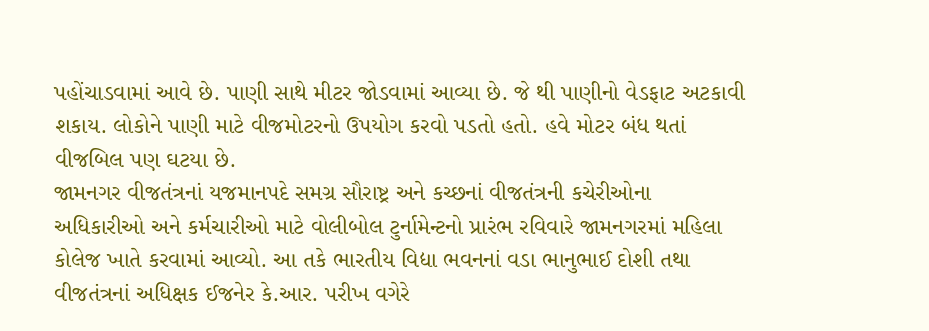પહોંચાડવામાં આવે છે. પાણી સાથે મીટર જોડવામાં આવ્યા છે. જે થી પાણીનો વેડફાટ અટકાવી શકાય. લોકોને પાણી માટે વીજમોટરનો ઉપયોગ કરવો પડતો હતો. હવે મોટર બંધ થતાં વીજબિલ પણ ઘટયા છે.
જામનગર વીજતંત્રનાં યજમાનપદે સમગ્ર સૌરાષ્ટ્ર અને કચ્છનાં વીજતંત્રની કચેરીઓના અધિકારીઓ અને કર્મચારીઓ માટે વોલીબોલ ટુર્નામેન્ટનો પ્રારંભ રવિવારે જામનગરમાં મહિલા કોલેજ ખાતે કરવામાં આવ્યો. આ તકે ભારતીય વિદ્યા ભવનનાં વડા ભાનુભાઈ દોશી તથા વીજતંત્રનાં અધિક્ષક ઈજનેર કે.આર. પરીખ વગેરે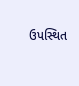ઉપસ્થિત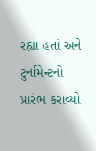રહ્યા હતાં અને ટુર્નામેન્ટનો પ્રારંભ કરાવ્યો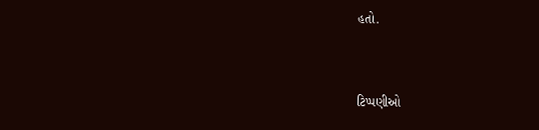હતો.


ટિપ્પણીઓ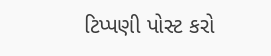ટિપ્પણી પોસ્ટ કરો